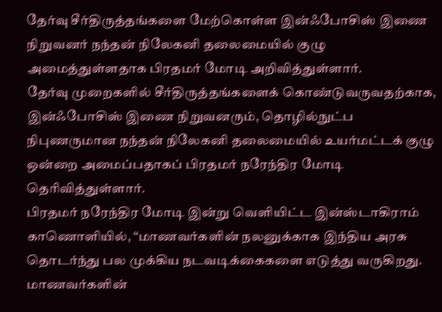தேர்வு சீர்திருத்தங்களை மேற்கொள்ள இன்ஃபோசிஸ் இணை நிறுவனர் நந்தன் நிலேகனி தலைமையில் குழு அமைத்துள்ளதாக பிரதமர் மோடி அறிவித்துள்ளார்.
தேர்வு முறைகளில் சீர்திருத்தங்களைக் கொண்டுவருவதற்காக, இன்ஃபோசிஸ் இணை நிறுவனரும், தொழில்நுட்ப நிபுணருமான நந்தன் நிலேகனி தலைமையில் உயர்மட்டக் குழு ஒன்றை அமைப்பதாகப் பிரதமர் நரேந்திர மோடி தெரிவித்துள்ளார்.
பிரதமர் நரேந்திர மோடி இன்று வெளியிட்ட இன்ஸ்டாகிராம் காணொளியில், “மாணவர்களின் நலனுக்காக இந்திய அரசு தொடர்ந்து பல முக்கிய நடவடிக்கைகளை எடுத்து வருகிறது. மாணவர்களின்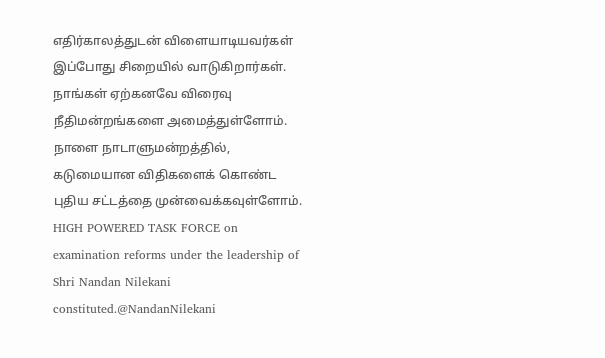எதிர்காலத்துடன் விளையாடியவர்கள் இப்போது சிறையில் வாடுகிறார்கள். நாங்கள் ஏற்கனவே விரைவு நீதிமன்றங்களை அமைத்துள்ளோம். நாளை நாடாளுமன்றத்தில், கடுமையான விதிகளைக் கொண்ட புதிய சட்டத்தை முன்வைக்கவுள்ளோம்.
HIGH POWERED TASK FORCE on examination reforms under the leadership of Shri Nandan Nilekani constituted.@NandanNilekani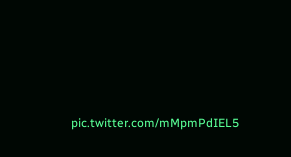pic.twitter.com/mMpmPdIEL5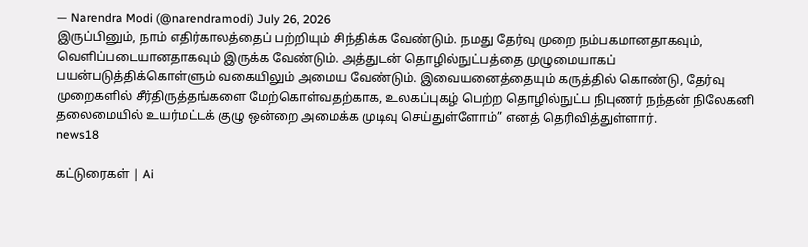— Narendra Modi (@narendramodi) July 26, 2026
இருப்பினும், நாம் எதிர்காலத்தைப் பற்றியும் சிந்திக்க வேண்டும். நமது தேர்வு முறை நம்பகமானதாகவும், வெளிப்படையானதாகவும் இருக்க வேண்டும். அத்துடன் தொழில்நுட்பத்தை முழுமையாகப் பயன்படுத்திக்கொள்ளும் வகையிலும் அமைய வேண்டும். இவையனைத்தையும் கருத்தில் கொண்டு, தேர்வு முறைகளில் சீர்திருத்தங்களை மேற்கொள்வதற்காக, உலகப்புகழ் பெற்ற தொழில்நுட்ப நிபுணர் நந்தன் நிலேகனி தலைமையில் உயர்மட்டக் குழு ஒன்றை அமைக்க முடிவு செய்துள்ளோம்” எனத் தெரிவித்துள்ளார்.
news18

கட்டுரைகள் | Ai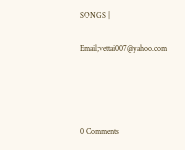SONGS |

Email;vettai007@yahoo.com




0 Comments